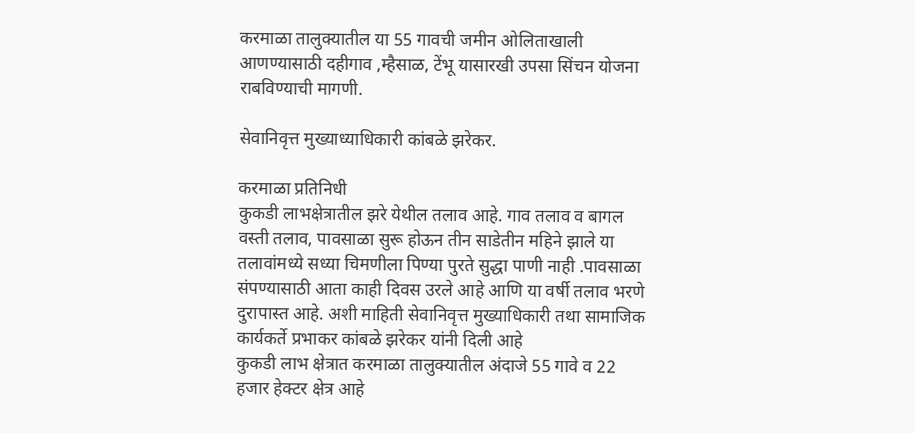करमाळा तालुक्यातील या 55 गावची जमीन ओलिताखाली आणण्यासाठी दहीगाव ,म्हैसाळ, टेंभू यासारखी उपसा सिंचन योजना राबविण्याची मागणी.

सेवानिवृत्त मुख्याध्याधिकारी कांबळे झरेकर.

करमाळा प्रतिनिधी
कुकडी लाभक्षेत्रातील झरे येथील तलाव आहे. गाव तलाव व बागल वस्ती तलाव, पावसाळा सुरू होऊन तीन साडेतीन महिने झाले या तलावांमध्ये सध्या चिमणीला पिण्या पुरते सुद्धा पाणी नाही .पावसाळा संपण्यासाठी आता काही दिवस उरले आहे आणि या वर्षी तलाव भरणे दुरापास्त आहे. अशी माहिती सेवानिवृत्त मुख्याधिकारी तथा सामाजिक कार्यकर्ते प्रभाकर कांबळे झरेकर यांनी दिली आहे
कुकडी लाभ क्षेत्रात करमाळा तालुक्यातील अंदाजे 55 गावे व 22 हजार हेक्‍टर क्षेत्र आहे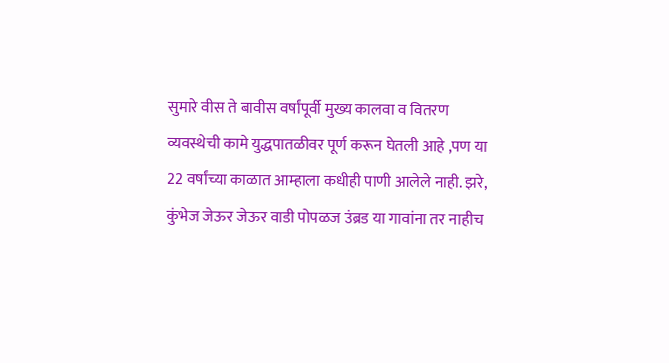सुमारे वीस ते बावीस वर्षांपूर्वी मुख्य कालवा व वितरण व्यवस्थेची कामे युद्धपातळीवर पूर्ण करून घेतली आहे ,पण या 22 वर्षांच्या काळात आम्हाला कधीही पाणी आलेले नाही. झरे, कुंभेज जेऊर जेऊर वाडी पोपळज उंब्रड या गावांना तर नाहीच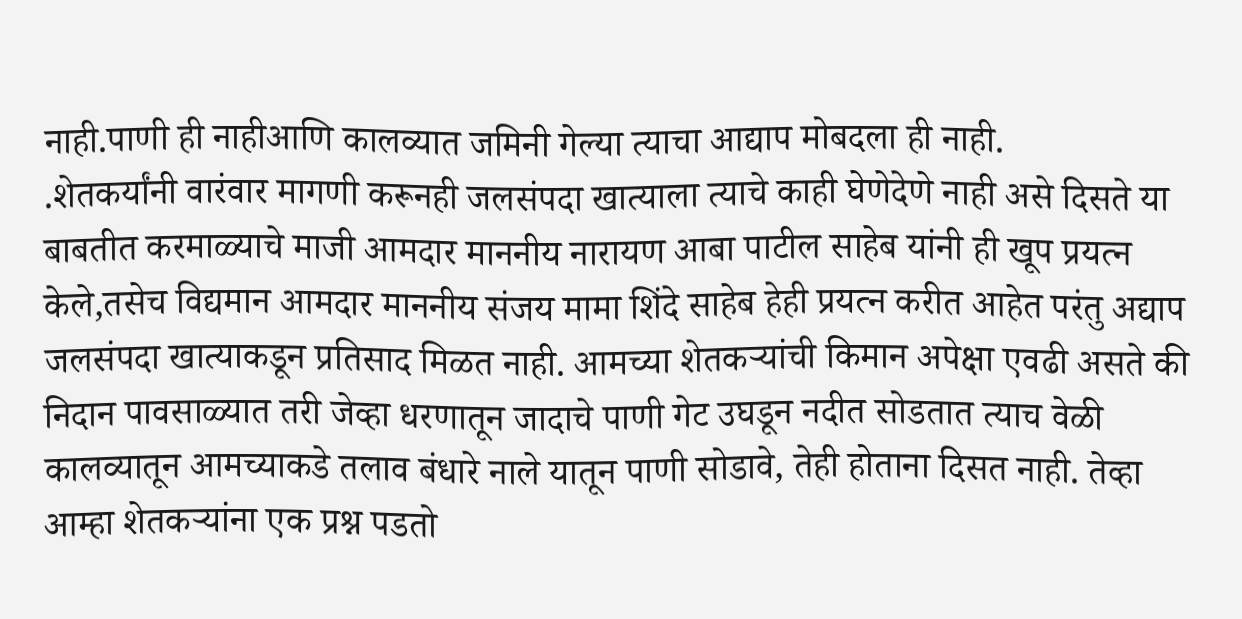नाही.पाणी ही नाहीआणि कालव्यात जमिनी गेल्या त्याचा आद्याप मोबदला ही नाही.
.शेतकर्यांनी वारंवार मागणी करूनही जलसंपदा खात्याला त्याचे काही घेणेदेणे नाही असे दिसते या बाबतीत करमाळ्याचे माजी आमदार माननीय नारायण आबा पाटील साहेब यांनी ही खूप प्रयत्न केले,तसेच विद्यमान आमदार माननीय संजय मामा शिंदे साहेब हेही प्रयत्न करीत आहेत परंतु अद्याप जलसंपदा खात्याकडून प्रतिसाद मिळत नाही. आमच्या शेतकऱ्यांची किमान अपेक्षा एवढी असते की निदान पावसाळ्यात तरी जेव्हा धरणातून जादाचे पाणी गेट उघडून नदीत सोडतात त्याच वेळी कालव्यातून आमच्याकडे तलाव बंधारे नाले यातून पाणी सोडावे, तेही होताना दिसत नाही. तेव्हा आम्हा शेतकऱ्यांना एक प्रश्न पडतो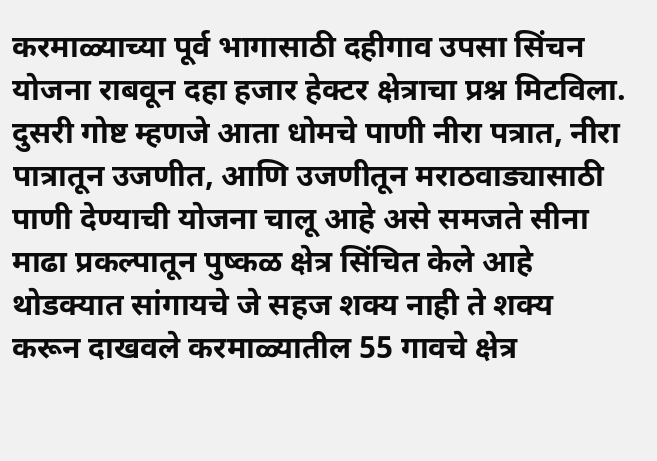करमाळ्याच्या पूर्व भागासाठी दहीगाव उपसा सिंचन योजना राबवून दहा हजार हेक्‍टर क्षेत्राचा प्रश्न मिटविला. दुसरी गोष्ट म्हणजे आता धोमचे पाणी नीरा पत्रात, नीरा पात्रातून उजणीत, आणि उजणीतून मराठवाड्यासाठी पाणी देण्याची योजना चालू आहे असे समजते सीना माढा प्रकल्पातून पुष्कळ क्षेत्र सिंचित केले आहे थोडक्यात सांगायचे जे सहज शक्य नाही ते शक्य करून दाखवले करमाळ्यातील 55 गावचे क्षेत्र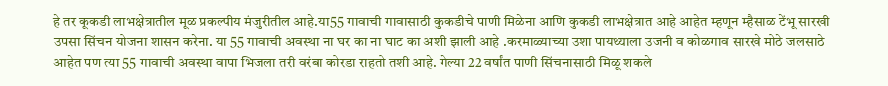हे तर कूकडी लाभक्षेत्रातील मूळ प्रकल्पीय मंजुरीतील आहे.या55 गावाची गावासाठी कुकडीचे पाणी मिळेना आणि कुकडी लाभक्षेत्रात आहे आहेत म्हणून म्हैसाळ टेंभू सारखी उपसा सिंचन योजना शासन करेना. या 55 गावाची अवस्था ना घर का ना घाट का अशी झाली आहे .करमाळ्याच्या उशा पायथ्याला उजनी व कोळगाव सारखे मोठे जलसाठे आहेत पण त्या 55 गावाची अवस्था वापा भिजला तरी वरंबा कोरडा राहतो तशी आहे. गेल्या 22 वर्षांत पाणी सिंचनासाठी मिळू शकले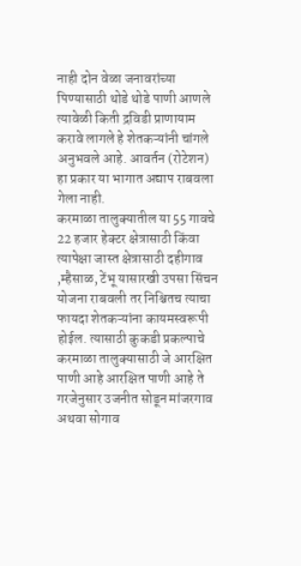नाही दोन वेळा जनावरांच्या पिण्यासाठी थोडे थोडे पाणी आणले त्यावेळी किती द्रविडी प्राणायाम करावे लागले हे शेतकऱ्यांनी चांगले अनुभवले आहे. आवर्तन (रोटेशन) हा प्रकार या भागात अद्याप राबवला गेला नाही.
करमाळा तालुक्यातील या 55 गावचे 22 हजार हेक्‍टर क्षेत्रासाठी किंवा त्यापेक्षा जास्त क्षेत्रासाठी दहीगाव ,म्हैसाळ, टेंभू यासारखी उपसा सिंचन योजना राबवली तर निश्चितच त्याचा फायदा शेतकऱ्यांना कायमस्वरूपी होईल. त्यासाठी कुकडी प्रकल्पाचे करमाळा तालुक्यासाठी जे आरक्षित पाणी आहे आरक्षित पाणी आहे ते गरजेनुसार उजनीत सोडून मांजरगाव अथवा सोगाव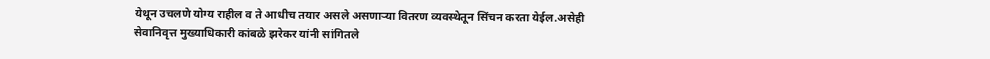येथून उचलणे योग्य राहील व ते आधीच तयार असले असणाऱ्या वितरण व्यवस्थेतून सिंचन करता येईल.असेही सेवानिवृत्त मुख्याधिकारी कांबळे झरेकर यांनी सांगितले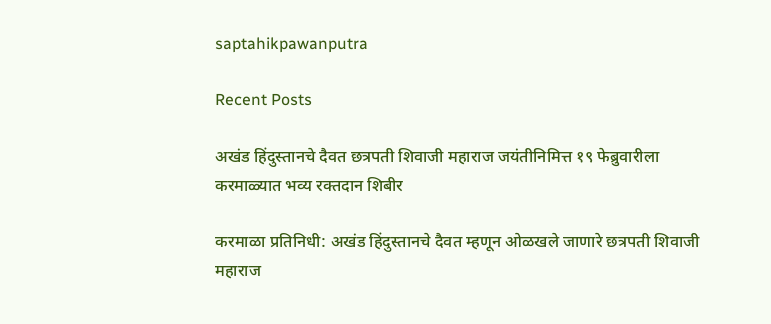saptahikpawanputra

Recent Posts

अखंड हिंदुस्तानचे दैवत छत्रपती शिवाजी महाराज जयंतीनिमित्त १९ फेब्रुवारीला करमाळ्यात भव्य रक्तदान शिबीर

करमाळा प्रतिनिधी: अखंड हिंदुस्तानचे दैवत म्हणून ओळखले जाणारे छत्रपती शिवाजी महाराज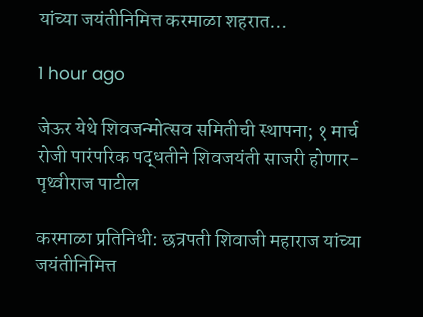यांच्या जयंतीनिमित्त करमाळा शहरात…

1 hour ago

जेऊर येथे शिवजन्मोत्सव समितीची स्थापना; १ मार्च रोजी पारंपरिक पद्धतीने शिवजयंती साजरी होणार-पृथ्वीराज पाटील

करमाळा प्रतिनिधी: छत्रपती शिवाजी महाराज यांच्या जयंतीनिमित्त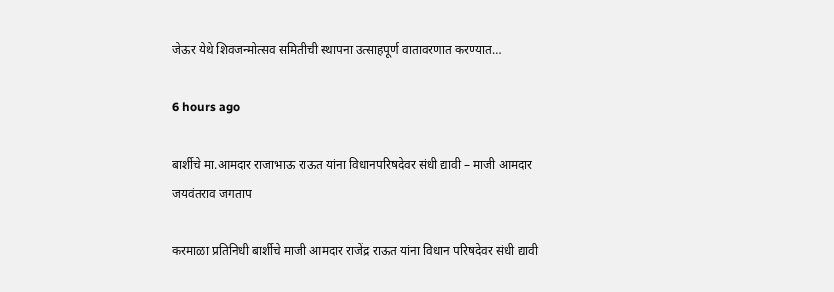जेऊर येथे शिवजन्मोत्सव समितीची स्थापना उत्साहपूर्ण वातावरणात करण्यात…

6 hours ago

बार्शीचे मा.आमदार राजाभाऊ राऊत यांना विधानपरिषदेवर संधी द्यावी – माजी आमदार जयवंतराव जगताप

करमाळा प्रतिनिधी बार्शीचे माजी आमदार राजेंद्र राऊत यांना विधान परिषदेवर संधी द्यावी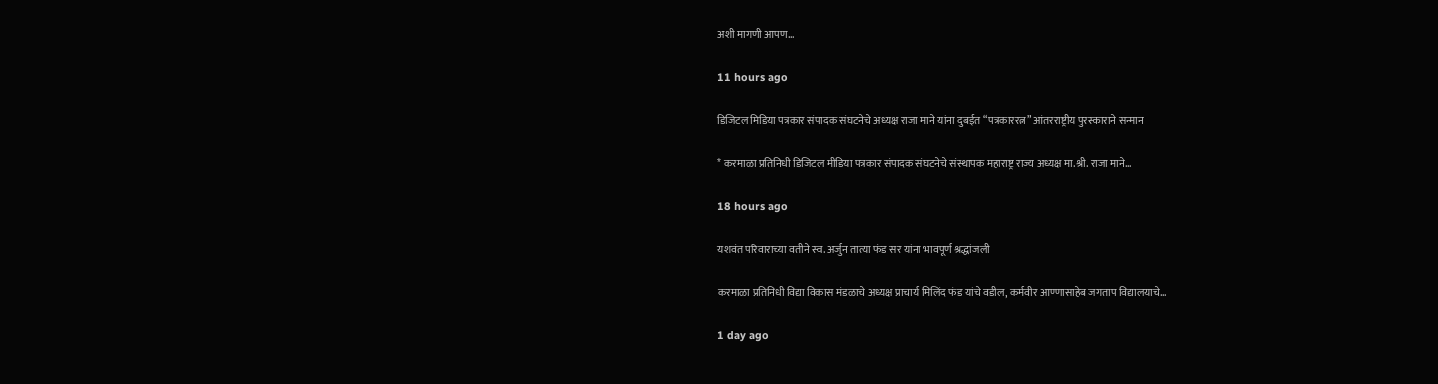अशी मागणी आपण…

11 hours ago

डिजिटल मिडिया पत्रकार संपादक संघटनेचे अध्यक्ष राजा माने यांना दुबईत “पत्रकाररत्न” आंतरराष्ट्रीय पुरस्काराने सन्मान

* करमाळा प्रतिनिधी डिजिटल मीडिया पत्रकार संपादक संघटनेचे संस्थापक महाराष्ट्र राज्य अध्यक्ष मा.श्री. राजा माने…

18 hours ago

यशवंत परिवाराच्या वतीने स्व. अर्जुन तात्या फंड सर यांना भावपूर्ण श्रद्धांजली

करमाळा प्रतिनिधी विद्या विकास मंडळाचे अध्यक्ष प्राचार्य मिलिंद फंड यांचे वडील, कर्मवीर आण्णासाहेब जगताप विद्यालयाचे…

1 day ago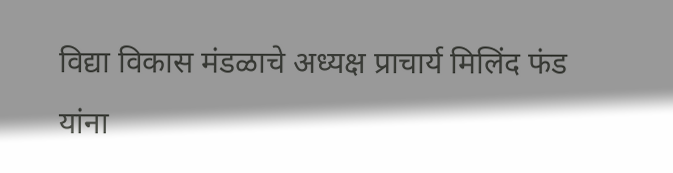विद्या विकास मंडळाचे अध्यक्ष प्राचार्य मिलिंद फंड यांना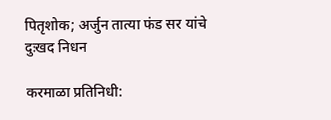पितृशोक; अर्जुन तात्या फंड सर यांचे दुःखद निधन

करमाळा प्रतिनिधी: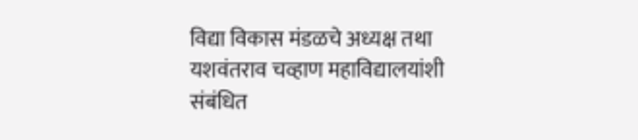विद्या विकास मंडळचे अध्यक्ष तथा यशवंतराव चव्हाण महाविद्यालयांशी संबंधित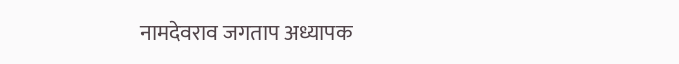नामदेवराव जगताप अध्यापक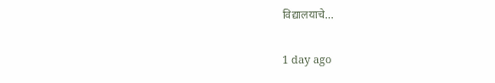विद्यालयाचे…

1 day ago